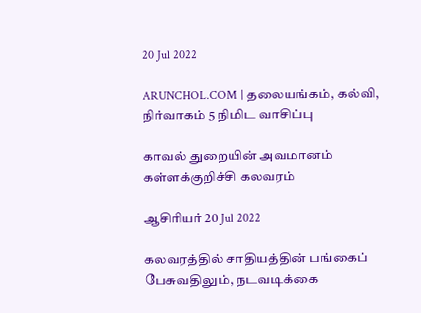20 Jul 2022

ARUNCHOL.COM | தலையங்கம், கல்வி, நிர்வாகம் 5 நிமிட வாசிப்பு

காவல் துறையின் அவமானம் கள்ளக்குறிச்சி கலவரம்

ஆசிரியர் 20 Jul 2022

கலவரத்தில் சாதியத்தின் பங்கைப் பேசுவதிலும், நடவடிக்கை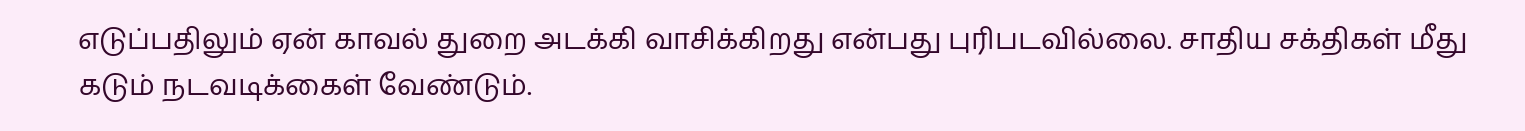எடுப்பதிலும் ஏன் காவல் துறை அடக்கி வாசிக்கிறது என்பது புரிபடவில்லை. சாதிய சக்திகள் மீது கடும் நடவடிக்கைள் வேண்டும்.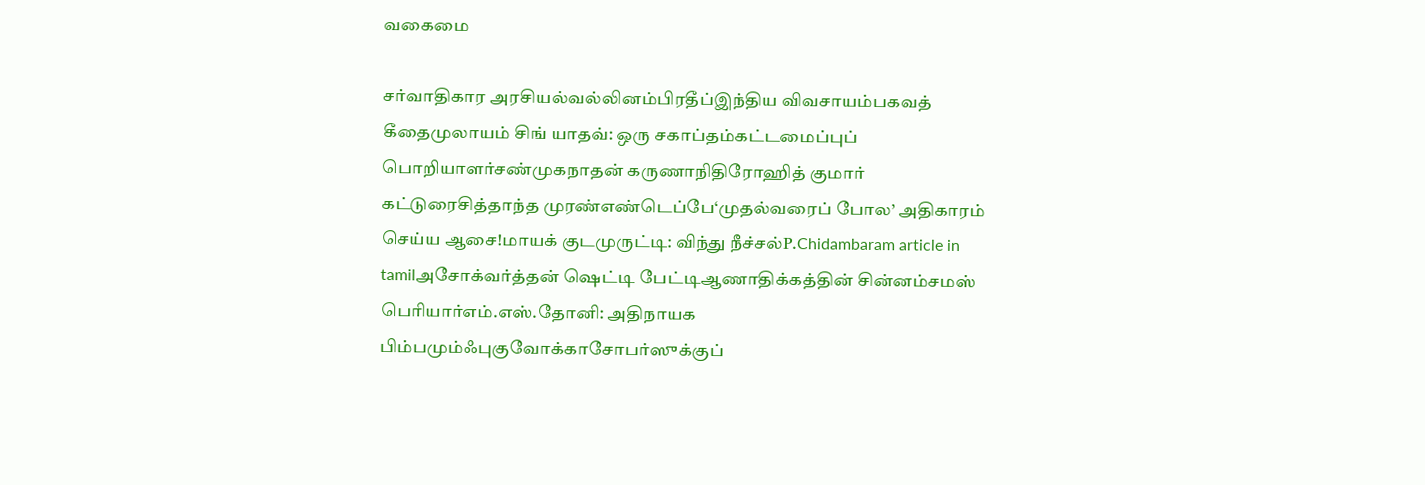வகைமை

சர்வாதிகார அரசியல்வல்லினம்பிரதீப்இந்திய விவசாயம்பகவத் கீதைமுலாயம் சிங் யாதவ்: ஒரு சகாப்தம்கட்டமைப்புப் பொறியாளர்சண்முகநாதன் கருணாநிதிரோஹித் குமார் கட்டுரைசித்தாந்த முரண்எண்டெப்பே‘முதல்வரைப் போல’ அதிகாரம் செய்ய ஆசை!மாயக் குடமுருட்டி: விந்து நீச்சல்P.Chidambaram article in tamilஅசோக்வர்த்தன் ஷெட்டி பேட்டிஆணாதிக்கத்தின் சின்னம்சமஸ் பெரியார்எம்.எஸ்.தோனி: அதிநாயக பிம்பமும்ஃபுகுவோக்காசோபர்ஸுக்குப்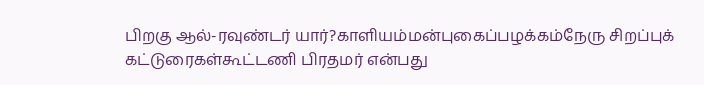பிறகு ஆல்-ரவுண்டர் யார்?காளியம்மன்புகைப்பழக்கம்நேரு சிறப்புக் கட்டுரைகள்கூட்டணி பிரதமர் என்பது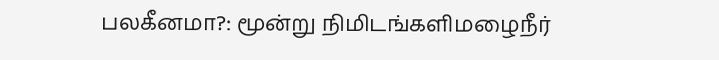பலகீனமா?: மூன்று நிமிடங்களிமழைநீர்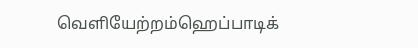வெளியேற்றம்ஹெப்பாடிக்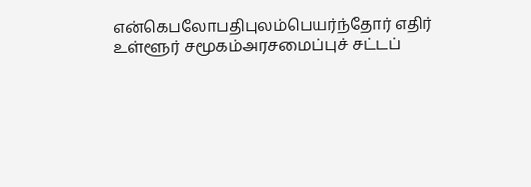என்கெபலோபதிபுலம்பெயர்ந்தோர் எதிர் உள்ளூர் சமூகம்அரசமைப்புச் சட்டப்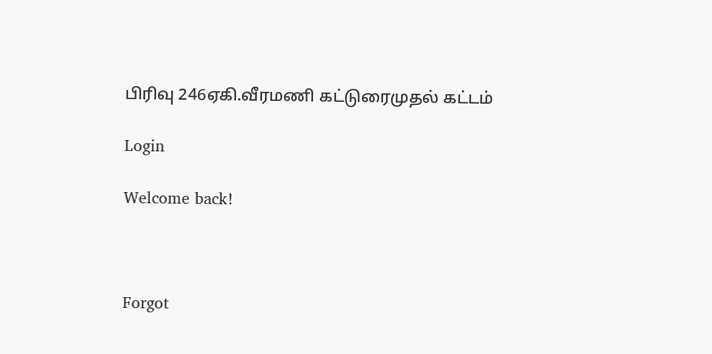பிரிவு 246ஏகி.வீரமணி கட்டுரைமுதல் கட்டம்

Login

Welcome back!



Forgot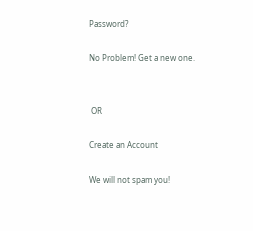Password?

No Problem! Get a new one.


 OR

Create an Account

We will not spam you!